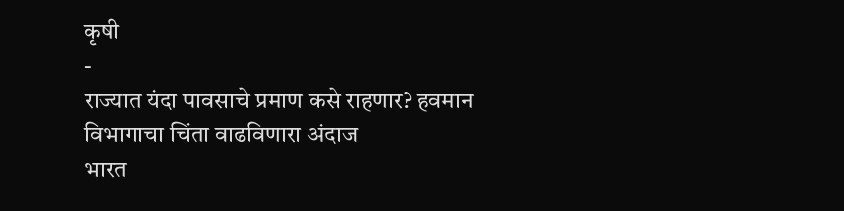कृषी
-
राज्यात यंदा पावसाचे प्रमाण कसे राहणार? हवमान विभागाचा चिंता वाढविणारा अंदाज
भारत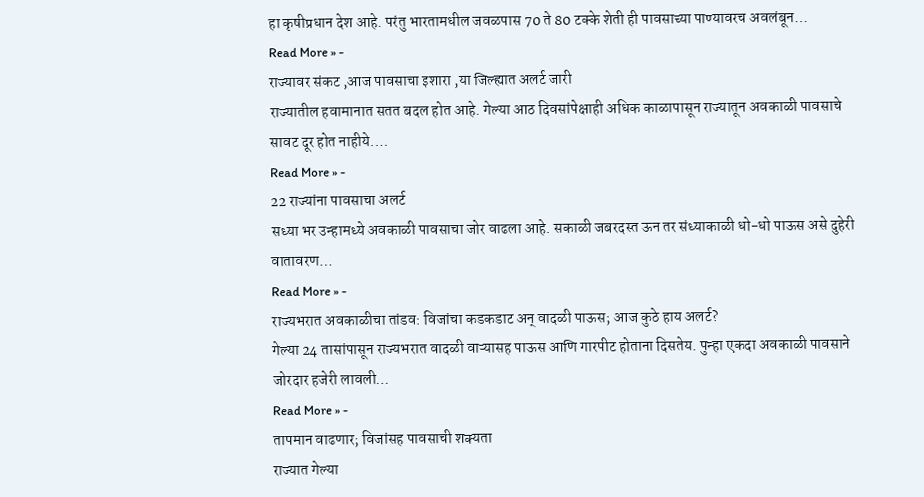हा कृषीप्रधान देश आहे. परंतु भारतामधील जवळपास 70 ते 80 टक्के शेती ही पावसाच्या पाण्यावरच अवलंबून…
Read More » -
राज्यावर संकट ,आज पावसाचा इशारा ,या जिल्ह्यात अलर्ट जारी
राज्यातील हवामानात सतत बदल होत आहे. गेल्या आठ दिवसांपेक्षाही अधिक काळापासून राज्यातून अवकाळी पावसाचे सावट दूर होत नाहीये.…
Read More » -
22 राज्यांना पावसाचा अलर्ट
सध्या भर उन्हामध्ये अवकाळी पावसाचा जोर वाढला आहे. सकाळी जबरदस्त ऊन तर संध्याकाळी धो-धो पाऊस असे दुहेरी वातावरण…
Read More » -
राज्यभरात अवकाळीचा तांडव: विजांचा कडकडाट अन् वादळी पाऊस; आज कुठे हाय अलर्ट?
गेल्या 24 तासांपासून राज्यभरात वादळी वाऱ्यासह पाऊस आणि गारपीट होताना दिसतेय. पुन्हा एकदा अवकाळी पावसाने जोरदार हजेरी लावली…
Read More » -
तापमान वाढणार; विजांसह पावसाची शक्यता
राज्यात गेल्या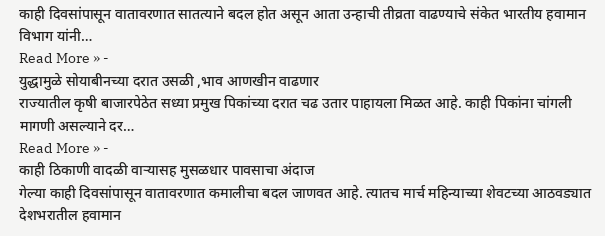काही दिवसांपासून वातावरणात सातत्याने बदल होत असून आता उन्हाची तीव्रता वाढण्याचे संकेत भारतीय हवामान विभाग यांनी…
Read More » -
युद्धामुळे सोयाबीनच्या दरात उसळी ,भाव आणखीन वाढणार
राज्यातील कृषी बाजारपेठेत सध्या प्रमुख पिकांच्या दरात चढ उतार पाहायला मिळत आहे. काही पिकांना चांगली मागणी असल्याने दर…
Read More » -
काही ठिकाणी वादळी वाऱ्यासह मुसळधार पावसाचा अंदाज
गेल्या काही दिवसांपासून वातावरणात कमालीचा बदल जाणवत आहे. त्यातच मार्च महिन्याच्या शेवटच्या आठवड्यात देशभरातील हवामान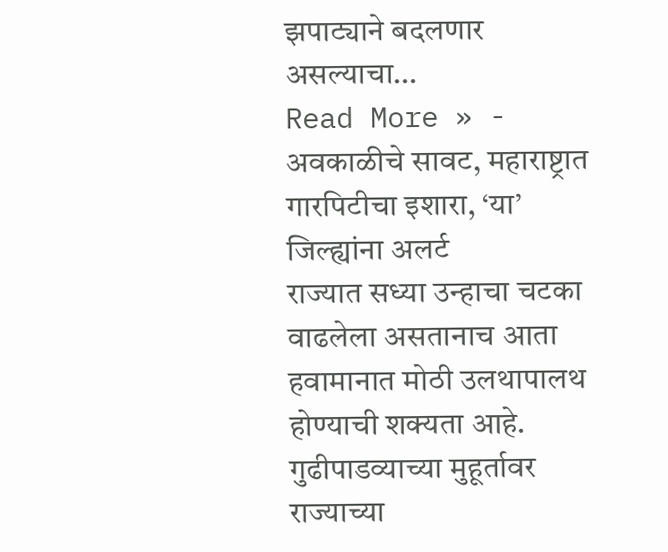झपाट्याने बदलणार असल्याचा…
Read More » -
अवकाळीचे सावट, महाराष्ट्रात गारपिटीचा इशारा, ‘या’ जिल्ह्यांना अलर्ट
राज्यात सध्या उन्हाचा चटका वाढलेला असतानाच आता हवामानात मोठी उलथापालथ होण्याची शक्यता आहे. गुढीपाडव्याच्या मुहूर्तावर राज्याच्या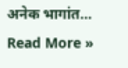अनेक भागांत…
Read More »